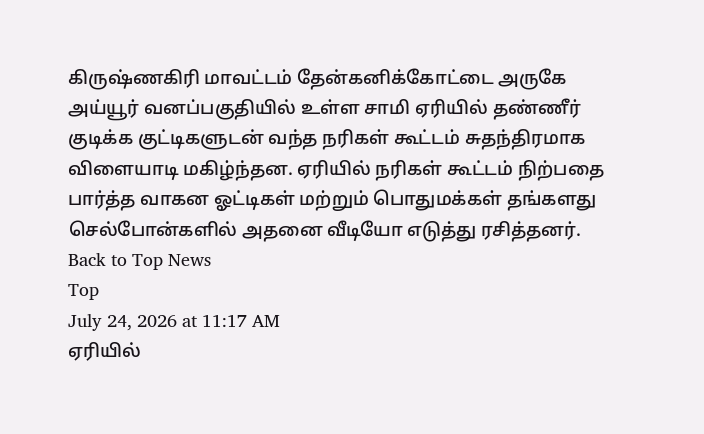கிருஷ்ணகிரி மாவட்டம் தேன்கனிக்கோட்டை அருகே அய்யூர் வனப்பகுதியில் உள்ள சாமி ஏரியில் தண்ணீர் குடிக்க குட்டிகளுடன் வந்த நரிகள் கூட்டம் சுதந்திரமாக விளையாடி மகிழ்ந்தன. ஏரியில் நரிகள் கூட்டம் நிற்பதை பார்த்த வாகன ஓட்டிகள் மற்றும் பொதுமக்கள் தங்களது செல்போன்களில் அதனை வீடியோ எடுத்து ரசித்தனர்.
Back to Top News
Top
July 24, 2026 at 11:17 AM
ஏரியில்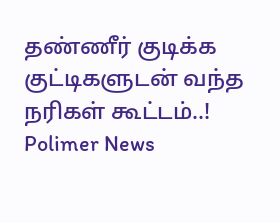தண்ணீர் குடிக்க குட்டிகளுடன் வந்த நரிகள் கூட்டம்..!
Polimer News